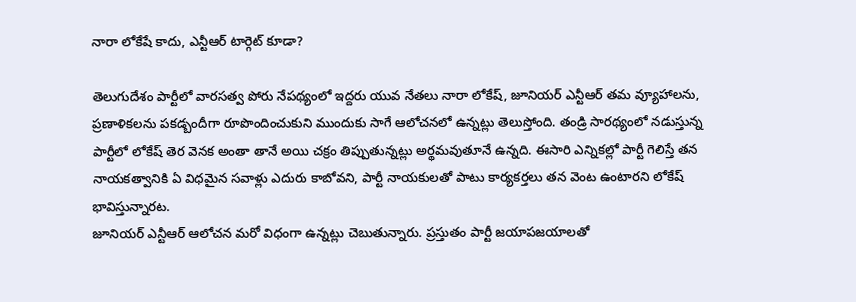నారా లోకేషే కాదు, ఎన్టీఆర్ టార్గెట్ కూడా?

తెలుగుదేశం పార్టీలో వారసత్వ పోరు నేపథ్యంలో ఇద్దరు యువ నేతలు నారా లోకేష్, జూనియర్ ఎన్టీఆర్ తమ వ్యూహాలను, ప్రణాళికలను పకడ్బందీగా రూపొందించుకుని ముందుకు సాగే ఆలోచనలో ఉన్నట్లు తెలుస్తోంది. తండ్రి సారథ్యంలో నడుస్తున్న పార్టీలో లోకేష్ తెర వెనక అంతా తానే అయి చక్రం తిప్పుతున్నట్లు అర్థమవుతూనే ఉన్నది. ఈసారి ఎన్నికల్లో పార్టీ గెలిస్తే తన నాయకత్వానికి ఏ విధమైన సవాళ్లు ఎదురు కాబోవని, పార్టీ నాయకులతో పాటు కార్యకర్తలు తన వెంట ఉంటారని లోకేష్ భావిస్తున్నారట.
జూనియర్ ఎన్టీఆర్ ఆలోచన మరో విధంగా ఉన్నట్లు చెబుతున్నారు. ప్రస్తుతం పార్టీ జయాపజయాలతో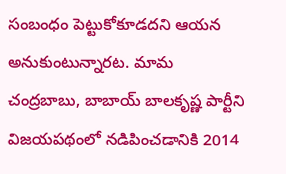సంబంధం పెట్టుకోకూడదని ఆయన అనుకుంటున్నారట. మామ చంద్రబాబు, బాబాయ్ బాలకృష్ణ పార్టీని విజయపథంలో నడిపించడానికి 2014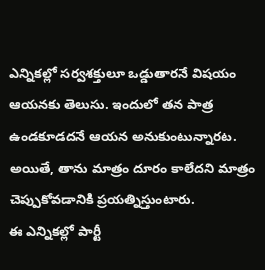ఎన్నికల్లో సర్వశక్తులూ ఒడ్డుతారనే విషయం ఆయనకు తెలుసు. ఇందులో తన పాత్ర ఉండకూడదనే ఆయన అనుకుంటున్నారట. అయితే, తాను మాత్రం దూరం కాలేదని మాత్రం చెప్పుకోవడానికి ప్రయత్నిస్తుంటారు.
ఈ ఎన్నికల్లో పార్టీ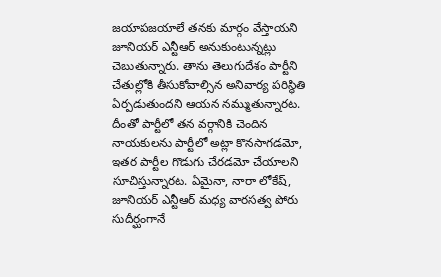జయాపజయాలే తనకు మార్గం వేస్తాయని జూనియర్ ఎన్టీఆర్ అనుకుంటున్నట్లు చెబుతున్నారు. తాను తెలుగుదేశం పార్టీని చేతుల్లోకి తీసుకోవాల్సిన అనివార్య పరిస్థితి ఏర్పడుతుందని ఆయన నమ్ముతున్నారట. దీంతో పార్టీలో తన వర్గానికి చెందిన నాయకులను పార్టీలో అట్లా కొనసాగడమో, ఇతర పార్టీల గొడుగు చేరడమో చేయాలని సూచిస్తున్నారట. ఏమైనా, నారా లోకేష్, జూనియర్ ఎన్టీఆర్ మధ్య వారసత్వ పోరు సుదీర్ఘంగానే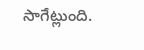సాగేట్లుంది.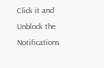Click it and Unblock the Notifications